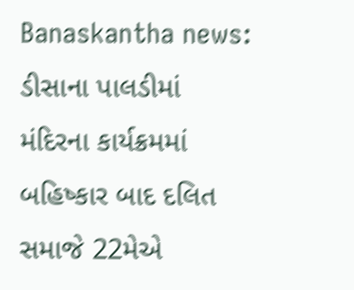Banaskantha news: ડીસાના પાલડીમાં મંદિરના કાર્યક્રમમાં બહિષ્કાર બાદ દલિત સમાજે 22મેએ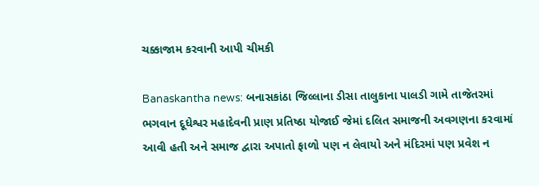ચક્કાજામ કરવાની આપી ચીમકી

Banaskantha news: બનાસકાંઠા જિલ્લાના ડીસા તાલુકાના પાલડી ગામે તાજેતરમાં ભગવાન દૂધેશ્વર મહાદેવની પ્રાણ પ્રતિષ્ઠા યોજાઈ જેમાં દલિત સમાજની અવગણના કરવામાં આવી હતી અને સમાજ દ્વારા અપાતો ફાળો પણ ન લેવાયો અને મંદિરમાં પણ પ્રવેશ ન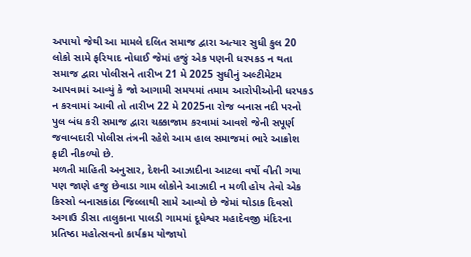અપાયો જેથી આ મામલે દલિત સમાજ દ્વારા અત્યાર સુધી કુલ 20 લોકો સામે ફરિયાદ નોધાઈ જેમાં હજું એક પણની ધરપકડ ન થતા સમાજ દ્વારા પોલીસને તારીખ 21 મે 2025 સુધીનું અલ્ટીમેટમ આપવામાં આવ્યું કે જો આગામી સમયમાં તમામ આરોપીઓની ધરપકડ ન કરવામાં આવી તો તારીખ 22 મે 2025ના રોજ બનાસ નદી પરનો પુલ બંધ કરી સમાજ દ્વારા ચક્કાજામ કરવામાં આવશે જેની સપૂર્ણ જવાબદારી પોલીસ તંત્રની રહેશે આમ હાલ સમાજમાં ભારે આક્રોશ ફાટી નીકળ્યો છે.
મળતી માહિતી અનુસાર, દેશની આઝાદીના આટલા વર્ષો વીતી ગયા પણ જાણે હજુ છેવાડા ગામ લોકોને આઝાદી ન મળી હોય તેવો એક કિસ્સો બનાસકાંઠા જિલ્લાથી સામે આવ્યો છે જેમાં થોડાક દિવસો અગાઉ ડીસા તાલુકાના પાલડી ગામમાં દૂધેશ્વર મહાદેવજી મંદિરના પ્રતિષ્ઠા મહોત્સવનો કાર્યક્રમ યોજાયો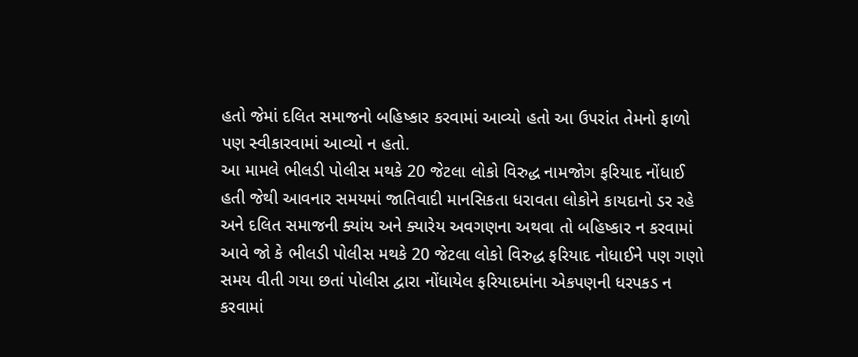હતો જેમાં દલિત સમાજનો બહિષ્કાર કરવામાં આવ્યો હતો આ ઉપરાંત તેમનો ફાળો પણ સ્વીકારવામાં આવ્યો ન હતો.
આ મામલે ભીલડી પોલીસ મથકે 20 જેટલા લોકો વિરુદ્ધ નામજોગ ફરિયાદ નોંધાઈ હતી જેથી આવનાર સમયમાં જાતિવાદી માનસિકતા ધરાવતા લોકોને કાયદાનો ડર રહે અને દલિત સમાજની ક્યાંય અને ક્યારેય અવગણના અથવા તો બહિષ્કાર ન કરવામાં આવે જો કે ભીલડી પોલીસ મથકે 20 જેટલા લોકો વિરુદ્ધ ફરિયાદ નોધાઈને પણ ગણો સમય વીતી ગયા છતાં પોલીસ દ્વારા નોંધાયેલ ફરિયાદમાંના એકપણની ધરપકડ ન કરવામાં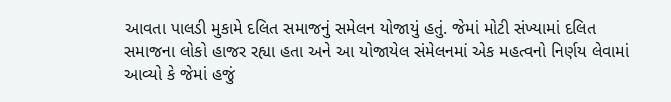આવતા પાલડી મુકામે દલિત સમાજનું સમેલન યોજાયું હતું. જેમાં મોટી સંખ્યામાં દલિત સમાજના લોકો હાજર રહ્યા હતા અને આ યોજાયેલ સંમેલનમાં એક મહત્વનો નિર્ણય લેવામાં આવ્યો કે જેમાં હજું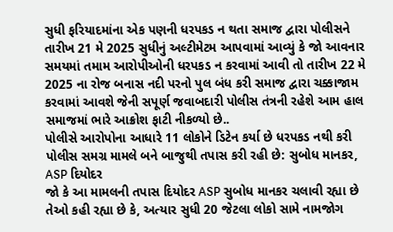સુધી ફરિયાદમાંના એક પણની ધરપકડ ન થતા સમાજ દ્વારા પોલીસને તારીખ 21 મે 2025 સુધીનું અલ્ટીમેટમ આપવામાં આવ્યું કે જો આવનાર સમયમાં તમામ આરોપીઓની ધરપકડ ન કરવામાં આવી તો તારીખ 22 મે 2025 ના રોજ બનાસ નદી પરનો પુલ બંધ કરી સમાજ દ્વારા ચક્કાજામ કરવામાં આવશે જેની સપૂર્ણ જવાબદારી પોલીસ તંત્રની રહેશે આમ હાલ સમાજમાં ભારે આક્રોશ ફાટી નીકળ્યો છે..
પોલીસે આરોપોના આધારે 11 લોકોને ડિટેન કર્યા છે ધરપકડ નથી કરી પોલીસ સમગ્ર મામલે બને બાજુથી તપાસ કરી રહી છે: સુબોધ માનકર, ASP દિયોદર
જો કે આ મામલની તપાસ દિયોદર ASP સુબોધ માનકર ચલાવી રહ્યા છે તેઓ કહી રહ્યા છે કે, અત્યાર સુધી 20 જેટલા લોકો સામે નામજોગ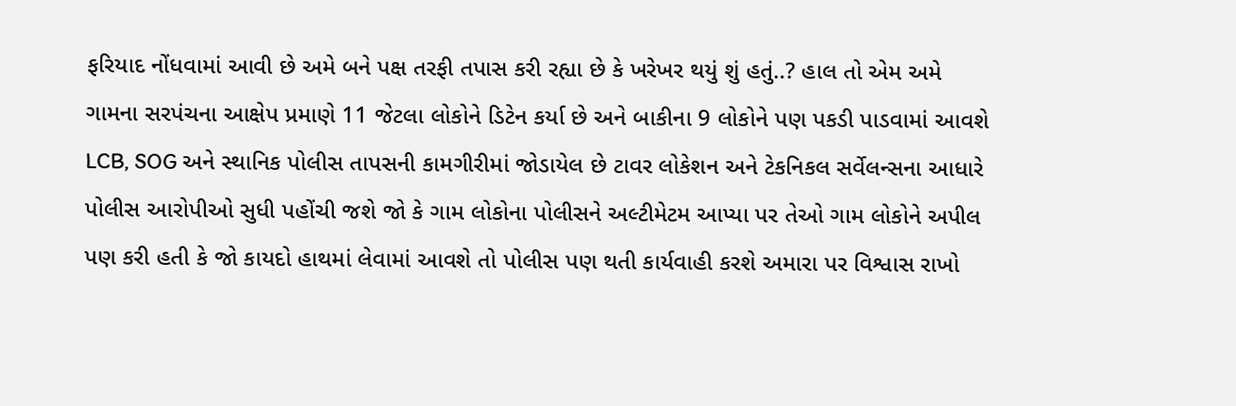ફરિયાદ નોંધવામાં આવી છે અમે બને પક્ષ તરફી તપાસ કરી રહ્યા છે કે ખરેખર થયું શું હતું..? હાલ તો એમ અમે ગામના સરપંચના આક્ષેપ પ્રમાણે 11 જેટલા લોકોને ડિટેન કર્યા છે અને બાકીના 9 લોકોને પણ પકડી પાડવામાં આવશે LCB, SOG અને સ્થાનિક પોલીસ તાપસની કામગીરીમાં જોડાયેલ છે ટાવર લોકેશન અને ટેકનિકલ સર્વેલન્સના આધારે પોલીસ આરોપીઓ સુધી પહોંચી જશે જો કે ગામ લોકોના પોલીસને અલ્ટીમેટમ આપ્યા પર તેઓ ગામ લોકોને અપીલ પણ કરી હતી કે જો કાયદો હાથમાં લેવામાં આવશે તો પોલીસ પણ થતી કાર્યવાહી કરશે અમારા પર વિશ્વાસ રાખો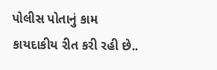પોલીસ પોતાનું કામ કાયદાકીય રીત કરી રહી છે..